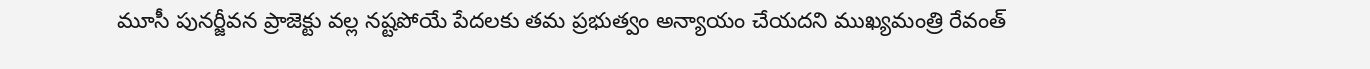మూసీ పునర్జీవన ప్రాజెక్టు వల్ల నష్టపోయే పేదలకు తమ ప్రభుత్వం అన్యాయం చేయదని ముఖ్యమంత్రి రేవంత్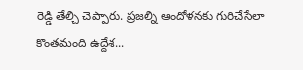రెడ్డి తేల్చి చెప్పారు. ప్రజల్ని ఆందోళనకు గురిచేసేలా కొంతమంది ఉద్దేశ...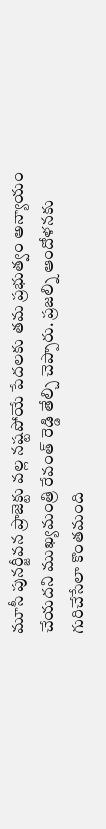మూసీ పునర్జీవన ప్రాజెక్టు వల్ల నష్టపోయే పేదలకు తమ ప్రభుత్వం అన్యాయం చేయదని ముఖ్యమంత్రి రేవంత్ రెడ్డి తేల్చి చెప్పారు. ప్రజల్ని ఆందోళనకు గురిచేసేలా కొంతమంది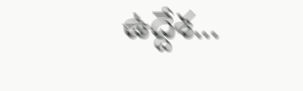ఉద్దేశ...